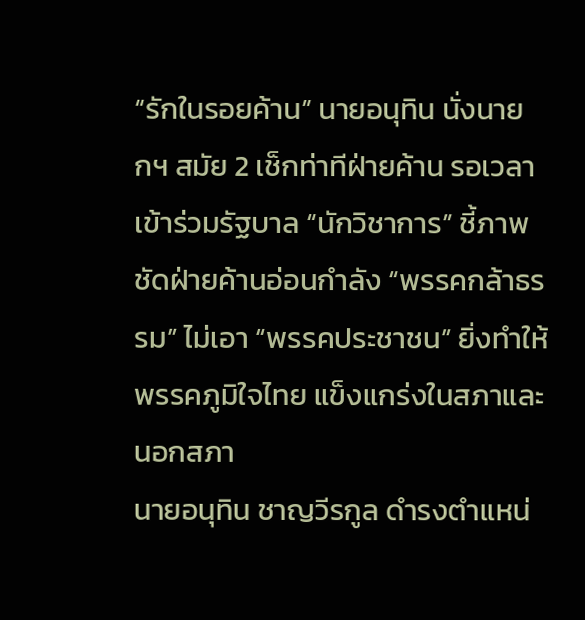“รักในรอยค้าน” นายอนุทิน นั่งนายกฯ สมัย 2 เช็กท่าทีฝ่ายค้าน รอเวลาเข้าร่วมรัฐบาล “นักวิชาการ” ชี้ภาพชัดฝ่ายค้านอ่อนกำลัง “พรรคกล้าธรรม” ไม่เอา “พรรคประชาชน” ยิ่งทำให้พรรคภูมิใจไทย แข็งแกร่งในสภาและนอกสภา
นายอนุทิน ชาญวีรกูล ดำรงตำแหน่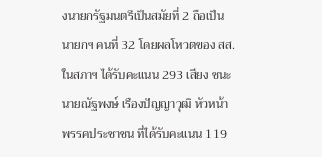งนายกรัฐมนตรีเป็นสมัยที่ 2 ถือเป็นนายกฯ คนที่ 32 โดยผลโหวตของ สส.ในสภาฯ ได้รับคะแนน 293 เสียง ชนะ นายณัฐพงษ์ เรืองปัญญาวุฒิ หัวหน้าพรรคประชาชน ที่ได้รับคะแนน 119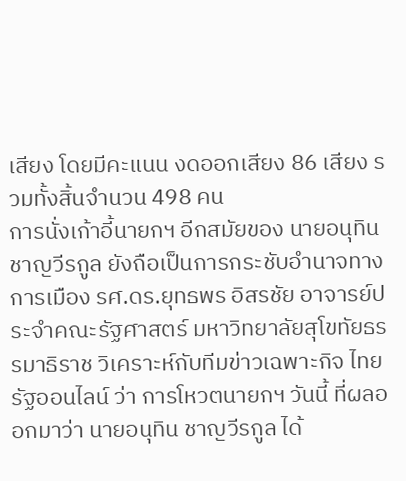เสียง โดยมีคะแนน งดออกเสียง 86 เสียง รวมทั้งสิ้นจำนวน 498 คน
การนั่งเก้าอี้นายกฯ อีกสมัยของ นายอนุทิน ชาญวีรกูล ยังถือเป็นการกระชับอำนาจทางการเมือง รศ.ดร.ยุทธพร อิสรชัย อาจารย์ประจำคณะรัฐศาสตร์ มหาวิทยาลัยสุโขทัยธรรมาธิราช วิเคราะห์กับทีมข่าวเฉพาะกิจ ไทยรัฐออนไลน์ ว่า การโหวตนายกฯ วันนี้ ที่ผลออกมาว่า นายอนุทิน ชาญวีรกูล ได้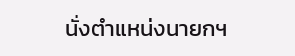นั่งตำแหน่งนายกฯ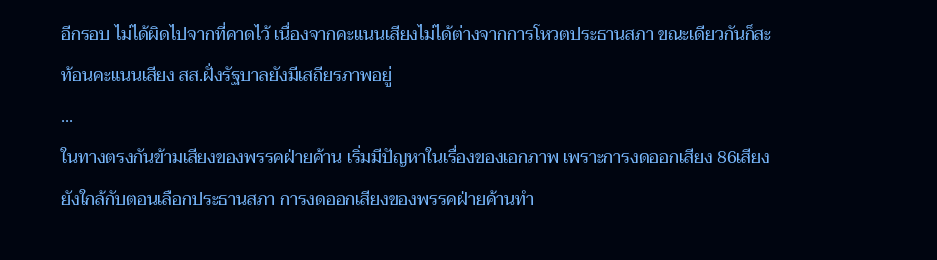อีกรอบ ไม่ได้ผิดไปจากที่คาดไว้ เนื่องจากคะแนนเสียงไม่ได้ต่างจากการโหวตประธานสภา ขณะเดียวกันก็สะท้อนคะแนนเสียง สส.ฝั่งรัฐบาลยังมีเสถียรภาพอยู่
...
ในทางตรงกันข้ามเสียงของพรรคฝ่ายค้าน เริ่มมีปัญหาในเรื่องของเอกภาพ เพราะการงดออกเสียง 86เสียง ยังใกล้กับตอนเลือกประธานสภา การงดออกเสียงของพรรคฝ่ายค้านทำ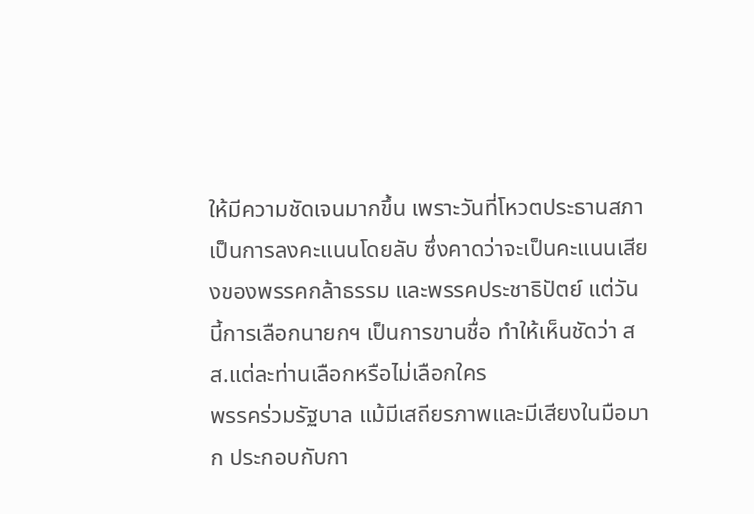ให้มีความชัดเจนมากขึ้น เพราะวันที่โหวตประธานสภา เป็นการลงคะแนนโดยลับ ซึ่งคาดว่าจะเป็นคะแนนเสียงของพรรคกล้าธรรม และพรรคประชาธิปัตย์ แต่วันนี้การเลือกนายกฯ เป็นการขานชื่อ ทำให้เห็นชัดว่า สส.แต่ละท่านเลือกหรือไม่เลือกใคร
พรรคร่วมรัฐบาล แม้มีเสถียรภาพและมีเสียงในมือมาก ประกอบกับกา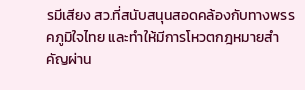รมีเสียง สว.ที่สนับสนุนสอดคล้องกับทางพรรคภูมิใจไทย และทำให้มีการโหวตกฎหมายสำคัญผ่าน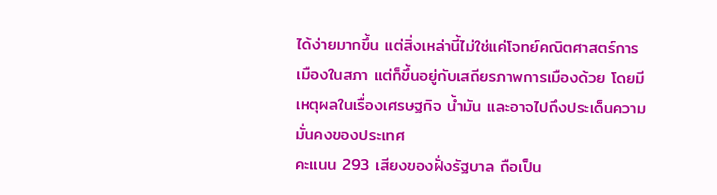ได้ง่ายมากขึ้น แต่สิ่งเหล่านี้ไม่ใช่แค่โจทย์คณิตศาสตร์การเมืองในสภา แต่ก็ขึ้นอยู่กับเสถียรภาพการเมืองด้วย โดยมีเหตุผลในเรื่องเศรษฐกิจ น้ำมัน และอาจไปถึงประเด็นความมั่นคงของประเทศ
คะแนน 293 เสียงของฝั่งรัฐบาล ถือเป็น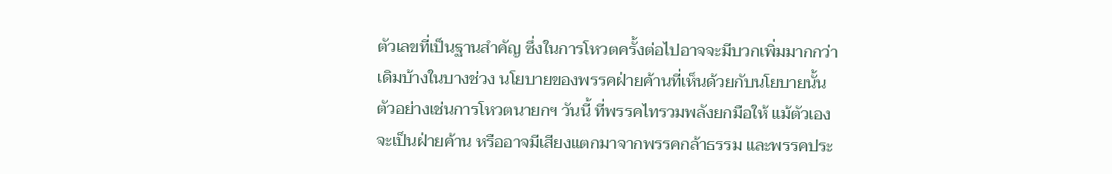ตัวเลขที่เป็นฐานสำคัญ ซึ่งในการโหวตครั้งต่อไปอาจจะมีบวกเพิ่มมากกว่าเดิมบ้างในบางช่วง นโยบายของพรรคฝ่ายค้านที่เห็นด้วยกับนโยบายนั้น ตัวอย่างเช่นการโหวตนายกฯ วันนี้ ที่พรรคไทรวมพลังยกมือให้ แม้ตัวเองจะเป็นฝ่ายค้าน หรืออาจมีเสียงแตกมาจากพรรคกล้าธรรม และพรรคประ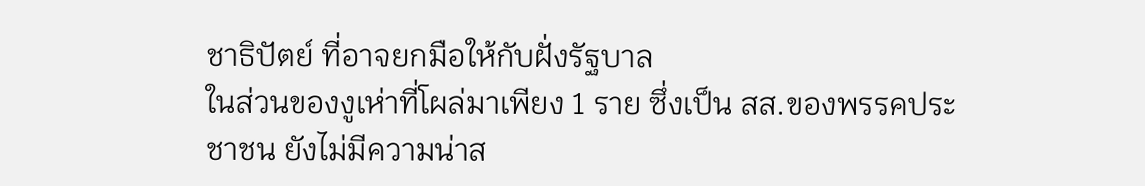ชาธิปัตย์ ที่อาจยกมือให้กับฝั่งรัฐบาล
ในส่วนของงูเห่าที่โผล่มาเพียง 1 ราย ซึ่งเป็น สส.ของพรรคประชาชน ยังไม่มีความน่าส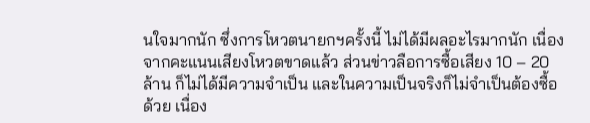นใจมากนัก ซึ่งการโหวตนายกฯครั้งนี้ ไม่ได้มีผลอะไรมากนัก เนื่องจากคะแนนเสียงโหวตขาดแล้ว ส่วนข่าวลือการซื้อเสียง 10 – 20 ล้าน ก็ไม่ได้มีความจำเป็น และในความเป็นจริงก็ไม่จำเป็นต้องซื้อด้วย เนื่อง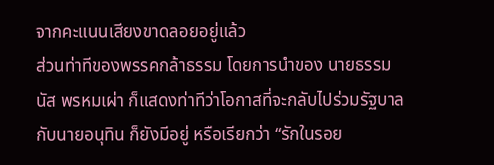จากคะแนนเสียงขาดลอยอยู่แล้ว
ส่วนท่าทีของพรรคกล้าธรรม โดยการนำของ นายธรรมนัส พรหมเผ่า ก็แสดงท่าทีว่าโอกาสที่จะกลับไปร่วมรัฐบาลกับนายอนุทิน ก็ยังมีอยู่ หรือเรียกว่า “รักในรอย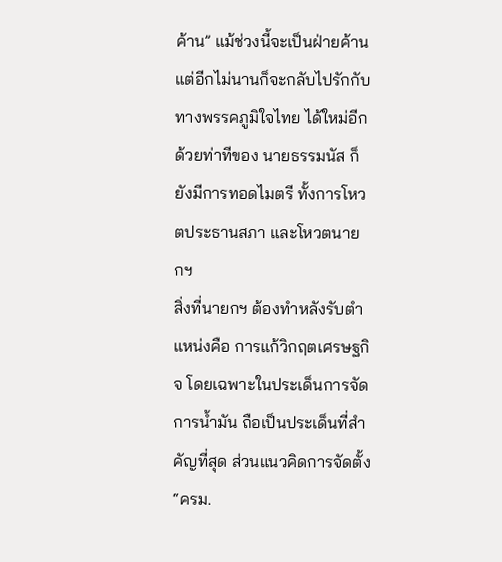ค้าน” แม้ช่วงนี้จะเป็นฝ่ายค้าน แต่อีกไม่นานก็จะกลับไปรักกับทางพรรคภูมิใจไทย ได้ใหม่อีก ด้วยท่าทีของ นายธรรมนัส ก็ยังมีการทอดไมตรี ทั้งการโหวตประธานสภา และโหวตนายกฯ
สิ่งที่นายกฯ ต้องทำหลังรับตำแหน่งคือ การแก้วิกฤตเศรษฐกิจ โดยเฉพาะในประเด็นการจัดการน้ำมัน ถือเป็นประเด็นที่สำคัญที่สุด ส่วนแนวคิดการจัดตั้ง “ครม.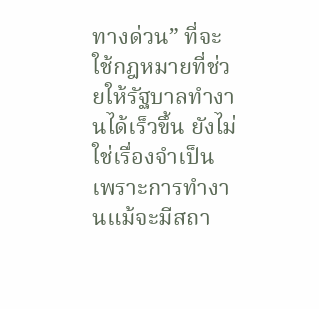ทางด่วน” ที่จะใช้กฎหมายที่ช่วยให้รัฐบาลทำงานได้เร็วขึ้น ยังไม่ใช่เรื่องจำเป็น เพราะการทำงานแม้จะมีสถา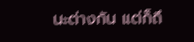นะต่างกัน แต่ก็ถึ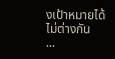งเป้าหมายได้ไม่ต่างกัน
...